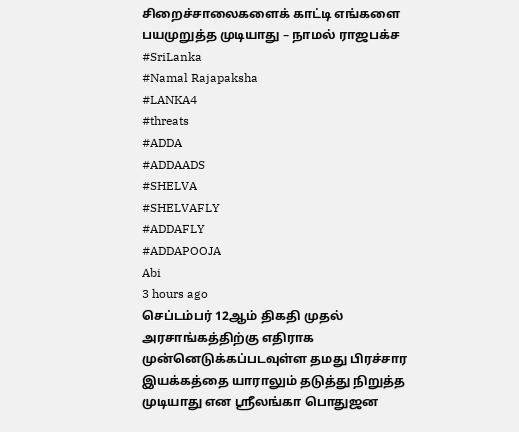சிறைச்சாலைகளைக் காட்டி எங்களை பயமுறுத்த முடியாது – நாமல் ராஜபக்ச
#SriLanka
#Namal Rajapaksha
#LANKA4
#threats
#ADDA
#ADDAADS
#SHELVA
#SHELVAFLY
#ADDAFLY
#ADDAPOOJA
Abi
3 hours ago
செப்டம்பர் 12ஆம் திகதி முதல் அரசாங்கத்திற்கு எதிராக முன்னெடுக்கப்படவுள்ள தமது பிரச்சார இயக்கத்தை யாராலும் தடுத்து நிறுத்த முடியாது என ஸ்ரீலங்கா பொதுஜன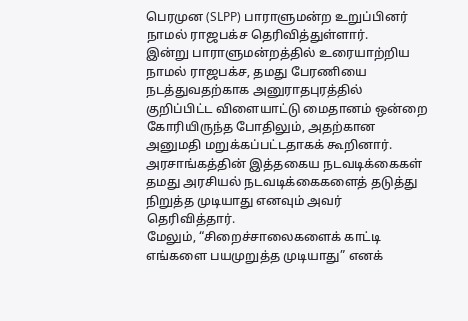பெரமுன (SLPP) பாராளுமன்ற உறுப்பினர் நாமல் ராஜபக்ச தெரிவித்துள்ளார்.
இன்று பாராளுமன்றத்தில் உரையாற்றிய நாமல் ராஜபக்ச, தமது பேரணியை நடத்துவதற்காக அனுராதபுரத்தில் குறிப்பிட்ட விளையாட்டு மைதானம் ஒன்றை கோரியிருந்த போதிலும், அதற்கான அனுமதி மறுக்கப்பட்டதாகக் கூறினார்.
அரசாங்கத்தின் இத்தகைய நடவடிக்கைகள் தமது அரசியல் நடவடிக்கைகளைத் தடுத்து நிறுத்த முடியாது எனவும் அவர் தெரிவித்தார்.
மேலும், “சிறைச்சாலைகளைக் காட்டி எங்களை பயமுறுத்த முடியாது” எனக்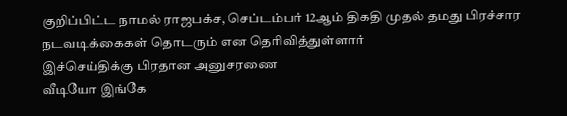குறிப்பிட்ட நாமல் ராஜபக்ச, செப்டம்பர் 12ஆம் திகதி முதல் தமது பிரச்சார நடவடிக்கைகள் தொடரும் என தெரிவித்துள்ளார்
இச்செய்திக்கு பிரதான அனுசரணை
வீடியோ இங்கே